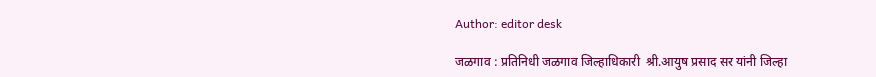Author: editor desk

जळगाव : प्रतिनिधी जळगाव जिल्हाधिकारी  श्री.आयुष प्रसाद सर यांनी जिल्हा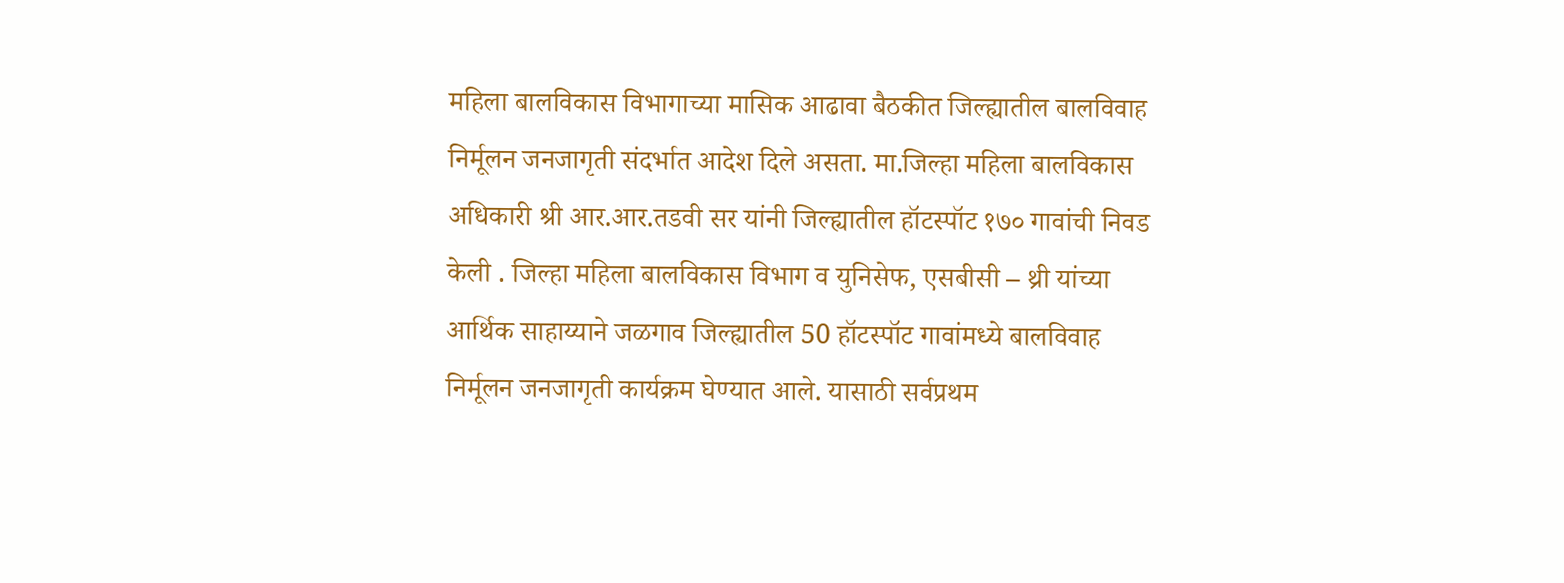महिला बालविकास विभागाच्या मासिक आढावा बैठकीत जिल्ह्यातील बालविवाह निर्मूलन जनजागृती संदर्भात आदेश दिले असता. मा.जिल्हा महिला बालविकास अधिकारी श्री आर.आर.तडवी सर यांनी जिल्ह्यातील हॉटस्पॉट १७० गावांची निवड केली . जिल्हा महिला बालविकास विभाग व युनिसेफ, एसबीसी – थ्री यांच्या आर्थिक साहाय्याने जळगाव जिल्ह्यातील 50 हॉटस्पॉट गावांमध्ये बालविवाह निर्मूलन जनजागृती कार्यक्रम घेण्यात आले. यासाठी सर्वप्रथम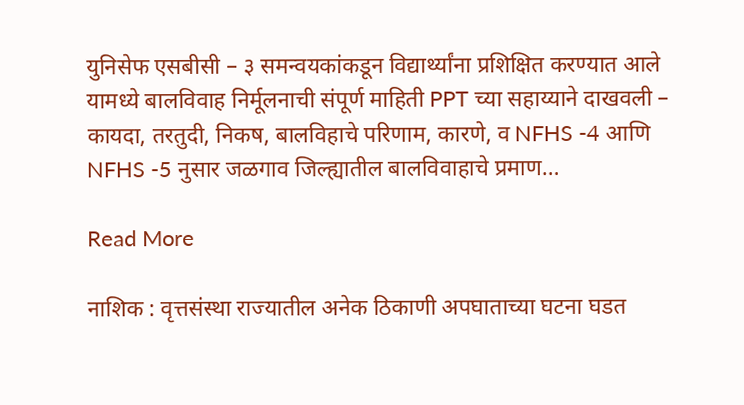युनिसेफ एसबीसी – ३ समन्वयकांकडून विद्यार्थ्यांना प्रशिक्षित करण्यात आले यामध्ये बालविवाह निर्मूलनाची संपूर्ण माहिती PPT च्या सहाय्याने दाखवली – कायदा, तरतुदी, निकष, बालविहाचे परिणाम, कारणे, व NFHS -4 आणि NFHS -5 नुसार जळगाव जिल्ह्यातील बालविवाहाचे प्रमाण…

Read More

नाशिक : वृत्तसंस्था राज्यातील अनेक ठिकाणी अपघाताच्या घटना घडत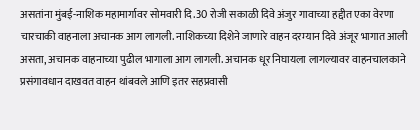असतांना मुंबई-नाशिक महामार्गावर सोमवारी दि.30 रोजी सकाळी दिवे अंजुर गावाच्या हद्दीत एका वेरणा चारचाकी वाहनाला अचानक आग लागली. नाशिकच्या दिशेने जाणारे वाहन दरम्यान दिवे अंजूर भागात आली असता, अचानक वाहनाच्या पुढील भागाला आग लागली. अचानक धूर निघायला लागल्यावर वाहनचालकाने प्रसंगावधान दाखवत वाहन थांबवले आणि इतर सहप्रवासी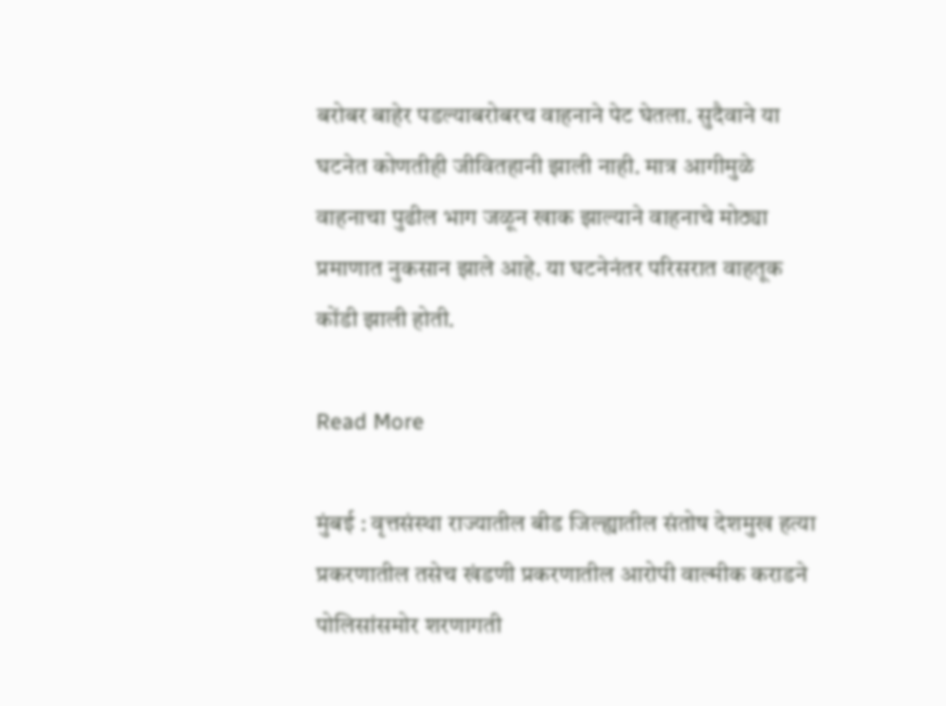बरोबर बाहेर पडल्याबरोबरच वाहनाने पेट घेतला. सुदैवाने या घटनेत कोणतीही जीवितहानी झाली नाही. मात्र आगीमुळे वाहनाचा पुढील भाग जळून खाक झाल्याने वाहनाचे मोठ्या प्रमाणात नुकसान झाले आहे. या घटनेनंतर परिसरात वाहतूक कोंडी झाली होती.

Read More

मुंबई : वृत्तसंस्था राज्यातील बीड जिल्ह्यातील संतोष देशमुख हत्या प्रकरणातील तसेच खंडणी प्रकरणातील आरोपी वाल्मीक कराडने पोलिसांसमोर शरणागती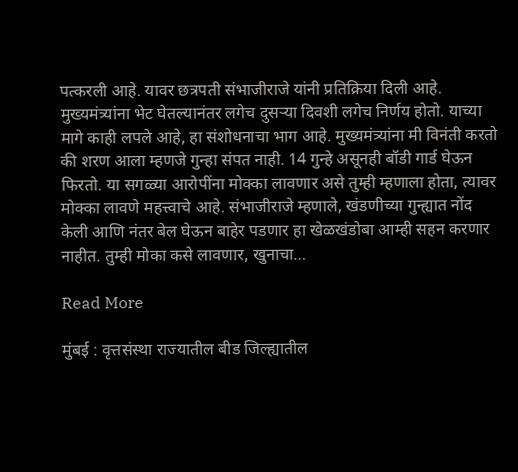पत्करली आहे. यावर छत्रपती संभाजीराजे यांनी प्रतिक्रिया दिली आहे. मुख्यमंत्र्यांना भेट घेतल्यानंतर लगेच दुसऱ्या दिवशी लगेच निर्णय होतो. याच्या मागे काही लपले आहे, हा संशोधनाचा भाग आहे. मुख्यमंत्र्यांना मी विनंती करतो की शरण आला म्हणजे गुन्हा संपत नाही. 14 गुन्हे असूनही बॉडी गार्ड घेऊन फिरतो. या सगळ्या आरोपींना मोक्का लावणार असे तुम्ही म्हणाला होता, त्यावर मोक्का लावणे महत्त्वाचे आहे. संभाजीराजे म्हणाले, खंडणीच्या गुन्ह्यात नोंद केली आणि नंतर बेल घेऊन बाहेर पडणार हा खेळखंडोबा आम्ही सहन करणार नाहीत. तुम्ही मोका कसे लावणार, खुनाचा…

Read More

मुंबई : वृत्तसंस्था राज्यातील बीड जिल्ह्यातील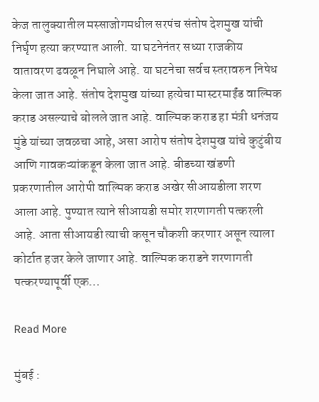केज तालुक्यातील मस्साजोगमधील सरपंच संतोष देशमुख यांची निर्घृण हत्या करण्यात आली. या घटनेनंतर सध्या राजकीय वातावरण ढवळून निघाले आहे. या घटनेचा सर्वच स्तरावरुन निषेध केला जात आहे. संतोष देशमुख यांच्या हत्येचा मास्टरमाईंड वाल्मिक कराड असल्याचे बोलले जात आहे. वाल्मिक कराड हा मंत्री धनंजय मुंडे यांच्या जवळचा आहे, असा आरोप संतोष देशमुख यांचे कुटुंबीय आणि गावकऱ्यांकडून केला जात आहे. बीडच्या खंडणी प्रकरणातील आरोपी वाल्मिक कराड अखेर सीआयडीला शरण आला आहे. पुण्यात त्याने सीआयडी समोर शरणागती पत्करली आहे. आता सीआयडी त्याची कसून चौकशी करणार असून त्याला कोर्टात हजर केले जाणार आहे. वाल्मिक कराडने शरणागती पत्करण्यापूर्वी एक…

Read More

मुंबई :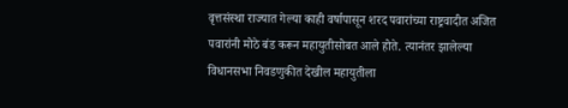वृत्तसंस्था राज्यात गेल्या काही वर्षापासून शरद पवारांच्या राष्ट्रवादीत अजित पवारांनी मोठे बंड करून महायुतीसोबत आले होते. त्यानंतर झालेल्या विधानसभा निवडणुकीत देखील महायुतीला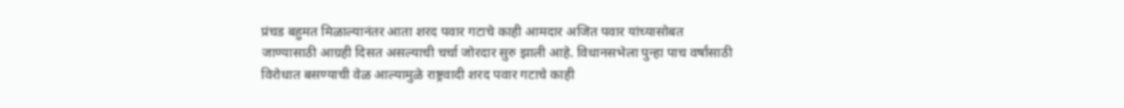प्रंचड बहुमत मिळाल्यानंतर आता शरद पवार गटाचे काही आमदार अजित पवार यांच्यासोबत जाण्यासाठी आग्रही दिसत असल्याची चर्चा जोरदार सुरु झाली आहे. विधानसभेला पुन्हा पाच वर्षांसाठी विरोधात बसण्याची वेळ आल्यामुळे राष्ट्रवादी शरद पवार गटाचे काही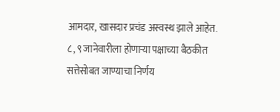आमदार, खासदार प्रचंड अस्वस्थ झाले आहेत. ८, ९ जानेवारीला होणाऱ्या पक्षाच्या बैठकीत सत्तेसोबत जाण्याचा निर्णय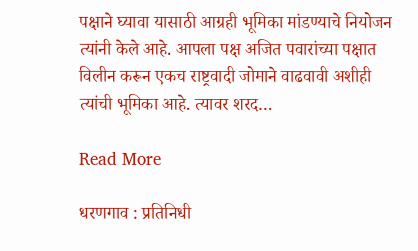पक्षाने घ्यावा यासाठी आग्रही भूमिका मांडण्याचे नियोजन त्यांनी केले आहे. आपला पक्ष अजित पवारांच्या पक्षात विलीन करून एकच राष्ट्रवादी जोमाने वाढवावी अशीही त्यांची भूमिका आहे. त्यावर शरद…

Read More

धरणगाव : प्रतिनिधी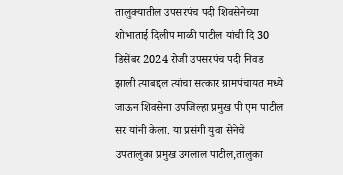तालुक्यातील उपसरपंच पदी शिवसेनेच्या शोभाताई दिलीप माळी पाटील यांची दि 30 डिसेंबर 2024 रोजी उपसरपंच पदी निवड झाली त्याबद्दल त्यांचा सत्कार ग्रामपंचायत मध्ये जाऊन शिवसेना उपजिल्हा प्रमुख पी एम पाटील सर यांनी केला. या प्रसंगी युवा सेनेचे उपतालुका प्रमुख उगलाल पाटील,तालुका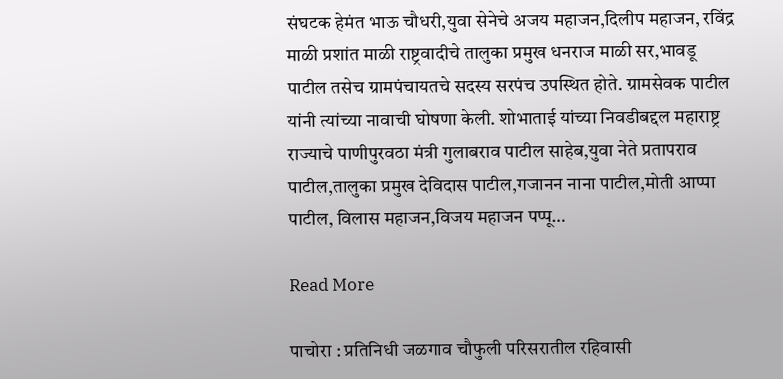संघटक हेमंत भाऊ चौधरी,युवा सेनेचे अजय महाजन,दिलीप महाजन, रविंद्र माळी प्रशांत माळी राष्ट्रवादीचे तालुका प्रमुख धनराज माळी सर,भावडू पाटील तसेच ग्रामपंचायतचे सदस्य सरपंच उपस्थित होते. ग्रामसेवक पाटील यांनी त्यांच्या नावाची घोषणा केली. शोभाताई यांच्या निवडीबद्दल महाराष्ट्र राज्याचे पाणीपुरवठा मंत्री गुलाबराव पाटील साहेब,युवा नेते प्रतापराव पाटील,तालुका प्रमुख देविदास पाटील,गजानन नाना पाटील,मोती आप्पा पाटील, विलास महाजन,विजय महाजन पप्पू…

Read More

पाचोरा : प्रतिनिधी जळगाव चौफुली परिसरातील रहिवासी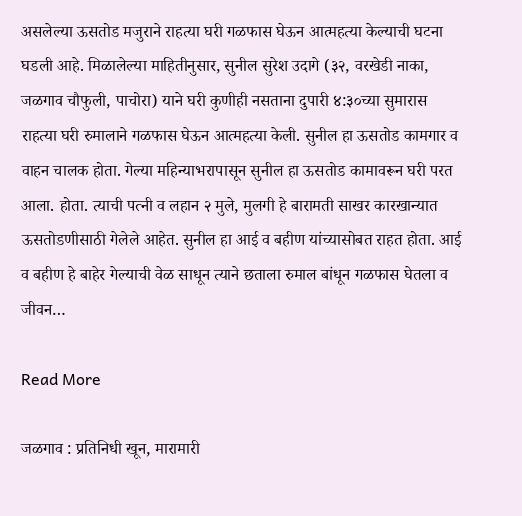असलेल्या ऊसतोड मजुराने राहत्या घरी गळफास घेऊन आत्महत्या केल्याची घटना घडली आहे. मिळालेल्या माहितीनुसार, सुनील सुरेश उदागे (३२, वरखेडी नाका, जळगाव चौफुली, पाचोरा) याने घरी कुणीही नसताना दुपारी ४:३०च्या सुमारास राहत्या घरी रुमालाने गळफास घेऊन आत्महत्या केली. सुनील हा ऊसतोड कामगार व वाहन चालक होता. गेल्या महिन्याभरापासून सुनील हा ऊसतोड कामावरून घरी परत आला. होता. त्याची पत्नी व लहान २ मुले, मुलगी हे बारामती साखर कारखान्यात ऊसतोडणीसाठी गेलेले आहेत. सुनील हा आई व बहीण यांच्यासोबत राहत होता. आई व बहीण हे बाहेर गेल्याची वेळ साधून त्याने छताला रुमाल बांधून गळफास घेतला व जीवन…

Read More

जळगाव : प्रतिनिधी खून, मारामारी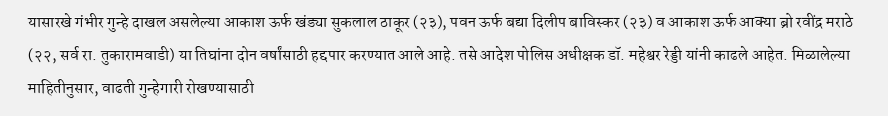यासारखे गंभीर गुन्हे दाखल असलेल्या आकाश ऊर्फ खंड्या सुकलाल ठाकूर (२३), पवन ऊर्फ बद्या दिलीप बाविस्कर (२३) व आकाश ऊर्फ आक्या ब्रो रवींद्र मराठे (२२, सर्व रा. तुकारामवाडी) या तिघांना दोन वर्षांसाठी हद्दपार करण्यात आले आहे. तसे आदेश पोलिस अधीक्षक डॉ. महेश्वर रेड्डी यांनी काढले आहेत. मिळालेल्या माहितीनुसार, वाढती गुन्हेगारी रोखण्यासाठी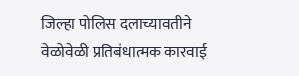जिल्हा पोलिस दलाच्यावतीने वेळोवेळी प्रतिबंधात्मक कारवाई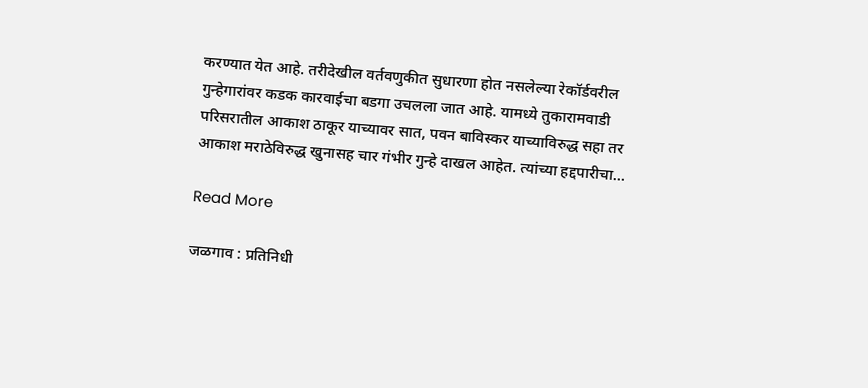करण्यात येत आहे. तरीदेखील वर्तवणुकीत सुधारणा होत नसलेल्या रेकॉर्डवरील गुन्हेगारांवर कडक कारवाईचा बडगा उचलला जात आहे. यामध्ये तुकारामवाडी परिसरातील आकाश ठाकूर याच्यावर सात, पवन बाविस्कर याच्याविरुद्ध सहा तर आकाश मराठेविरुद्ध खुनासह चार गंभीर गुन्हे दाखल आहेत. त्यांच्या हद्दपारीचा…

Read More

जळगाव : प्रतिनिधी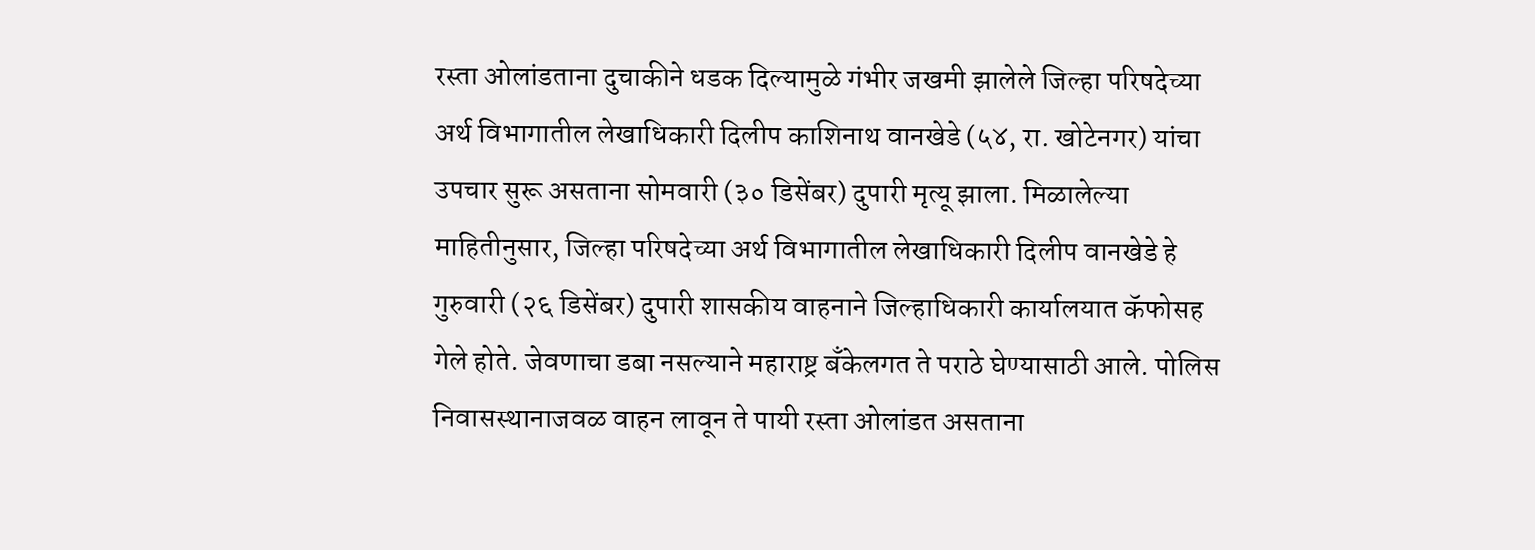रस्ता ओलांडताना दुचाकीने धडक दिल्यामुळे गंभीर जखमी झालेले जिल्हा परिषदेच्या अर्थ विभागातील लेखाधिकारी दिलीप काशिनाथ वानखेडे (५४, रा. खोटेनगर) यांचा उपचार सुरू असताना सोमवारी (३० डिसेंबर) दुपारी मृत्यू झाला. मिळालेल्या माहितीनुसार, जिल्हा परिषदेच्या अर्थ विभागातील लेखाधिकारी दिलीप वानखेडे हे गुरुवारी (२६ डिसेंबर) दुपारी शासकीय वाहनाने जिल्हाधिकारी कार्यालयात कॅफोसह गेले होते. जेवणाचा डबा नसल्याने महाराष्ट्र बँकेलगत ते पराठे घेण्यासाठी आले. पोलिस निवासस्थानाजवळ वाहन लावून ते पायी रस्ता ओलांडत असताना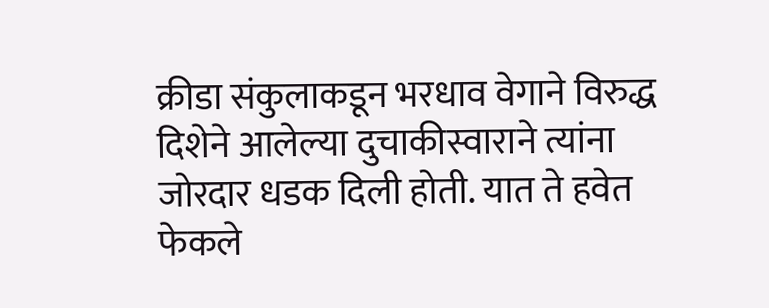क्रीडा संकुलाकडून भरधाव वेगाने विरुद्ध दिशेने आलेल्या दुचाकीस्वाराने त्यांना जोरदार धडक दिली होती. यात ते हवेत फेकले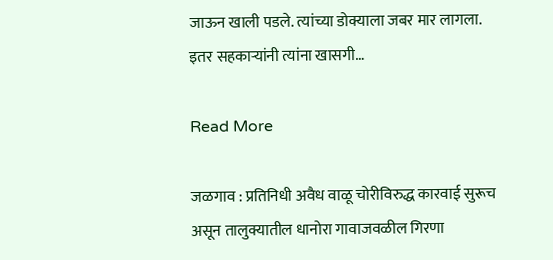जाऊन खाली पडले. त्यांच्या डोक्याला जबर मार लागला. इतर सहकाऱ्यांनी त्यांना खासगी…

Read More

जळगाव : प्रतिनिधी अवैध वाळू चोरीविरुद्ध कारवाई सुरूच असून तालुक्यातील धानोरा गावाजवळील गिरणा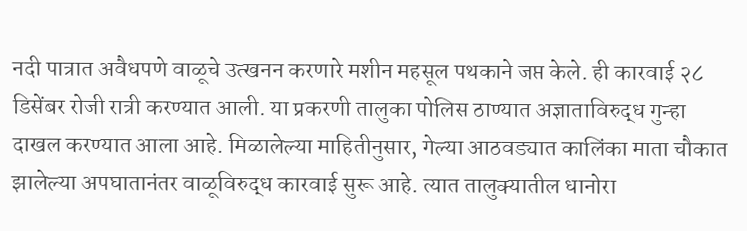नदी पात्रात अवैधपणे वाळूचे उत्खनन करणारे मशीन महसूल पथकाने जप्त केले. ही कारवाई २८ डिसेंबर रोजी रात्री करण्यात आली. या प्रकरणी तालुका पोलिस ठाण्यात अज्ञाताविरुद्ध गुन्हा दाखल करण्यात आला आहे. मिळालेल्या माहितीनुसार, गेल्या आठवड्यात कालिंका माता चौकात झालेल्या अपघातानंतर वाळूविरुद्ध कारवाई सुरू आहे. त्यात तालुक्यातील धानोरा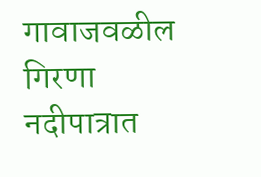गावाजवळील गिरणा नदीपात्रात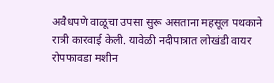अवैधपणे वाळूचा उपसा सुरू असताना महसूल पथकाने रात्री कारवाई केली. यावेळी नदीपात्रात लोखंडी वायर रोपफावडा मशीन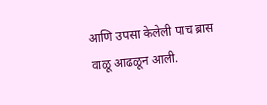आणि उपसा केलेली पाच ब्रास वाळू आढळून आली.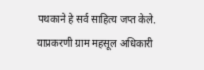पथकाने हे सर्व साहित्य जप्त केले. याप्रकरणी ग्राम महसूल अधिकारी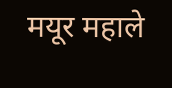मयूर महाले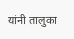यांनी तालुका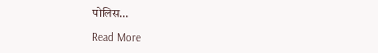पोलिस…

Read More